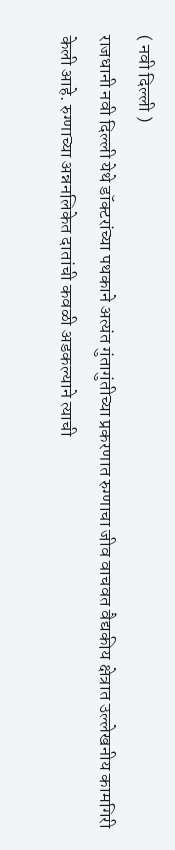( नवी दिल्ली )
राजधानी नवी दिल्ली येथे डॉक्टरांच्या पथकाने अत्यंत गुंतागुंतीच्या प्रकरणात रुग्णाचा जीव वाचवत वैद्यकीय क्षेत्रात उल्लेखनीय कामगिरी केली आहे. रुग्णाच्या अन्ननलिकेत दातांची कवळी अडकल्याने त्याची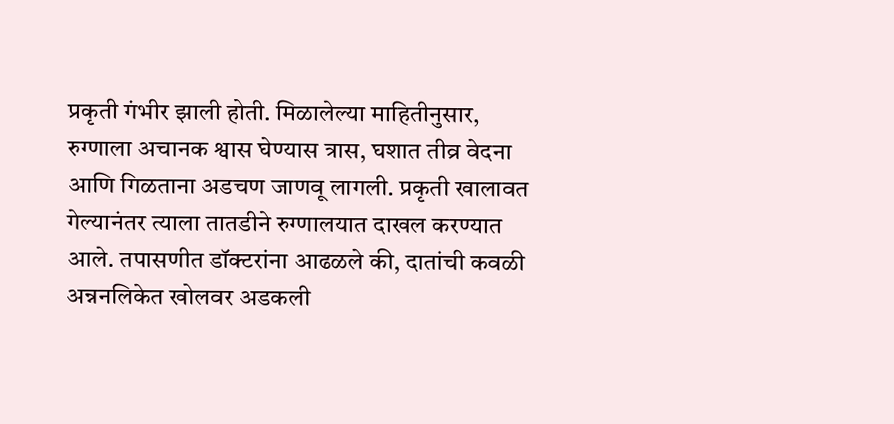प्रकृती गंभीर झाली होती. मिळालेल्या माहितीनुसार, रुग्णाला अचानक श्वास घेण्यास त्रास, घशात तीव्र वेदना आणि गिळताना अडचण जाणवू लागली. प्रकृती खालावत गेल्यानंतर त्याला तातडीने रुग्णालयात दाखल करण्यात आले. तपासणीत डॉक्टरांना आढळले की, दातांची कवळी अन्ननलिकेत खोलवर अडकली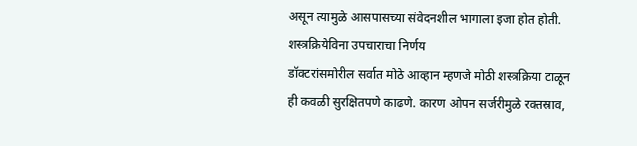असून त्यामुळे आसपासच्या संवेदनशील भागाला इजा होत होती.
शस्त्रक्रियेविना उपचाराचा निर्णय
डॉक्टरांसमोरील सर्वात मोठे आव्हान म्हणजे मोठी शस्त्रक्रिया टाळून ही कवळी सुरक्षितपणे काढणे. कारण ओपन सर्जरीमुळे रक्तस्राव,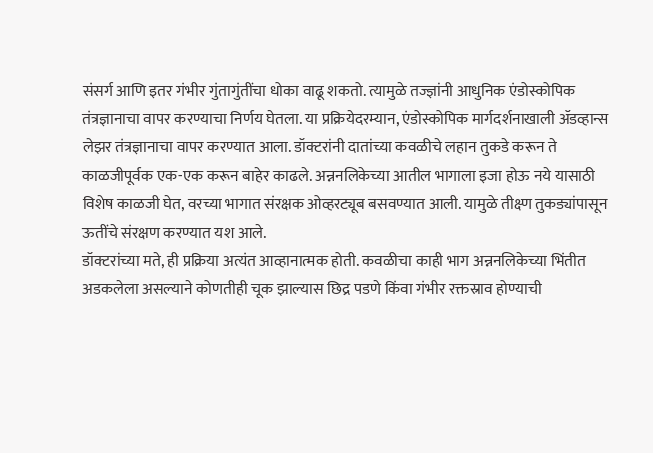संसर्ग आणि इतर गंभीर गुंतागुंतींचा धोका वाढू शकतो. त्यामुळे तज्ज्ञांनी आधुनिक एंडोस्कोपिक तंत्रज्ञानाचा वापर करण्याचा निर्णय घेतला. या प्रक्रियेदरम्यान, एंडोस्कोपिक मार्गदर्शनाखाली ॲडव्हान्स लेझर तंत्रज्ञानाचा वापर करण्यात आला. डॉक्टरांनी दातांच्या कवळीचे लहान तुकडे करून ते काळजीपूर्वक एक-एक करून बाहेर काढले. अन्ननलिकेच्या आतील भागाला इजा होऊ नये यासाठी विशेष काळजी घेत, वरच्या भागात संरक्षक ओव्हरट्यूब बसवण्यात आली. यामुळे तीक्ष्ण तुकड्यांपासून ऊतींचे संरक्षण करण्यात यश आले.
डॉक्टरांच्या मते, ही प्रक्रिया अत्यंत आव्हानात्मक होती. कवळीचा काही भाग अन्ननलिकेच्या भिंतीत अडकलेला असल्याने कोणतीही चूक झाल्यास छिद्र पडणे किंवा गंभीर रक्तस्राव होण्याची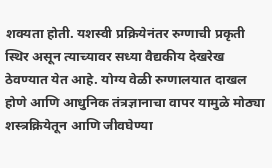शक्यता होती. यशस्वी प्रक्रियेनंतर रुग्णाची प्रकृती स्थिर असून त्याच्यावर सध्या वैद्यकीय देखरेख ठेवण्यात येत आहे. योग्य वेळी रुग्णालयात दाखल होणे आणि आधुनिक तंत्रज्ञानाचा वापर यामुळे मोठ्या शस्त्रक्रियेतून आणि जीवघेण्या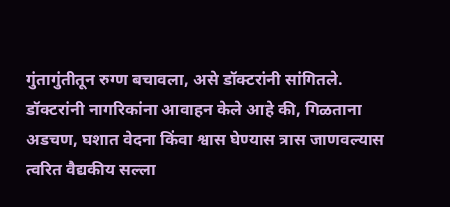गुंतागुंतीतून रुग्ण बचावला, असे डॉक्टरांनी सांगितले.
डॉक्टरांनी नागरिकांना आवाहन केले आहे की, गिळताना अडचण, घशात वेदना किंवा श्वास घेण्यास त्रास जाणवल्यास त्वरित वैद्यकीय सल्ला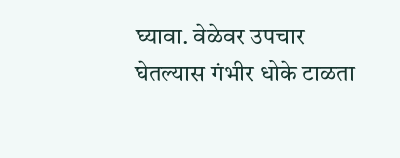घ्यावा. वेळेवर उपचार घेतल्यास गंभीर धोके टाळता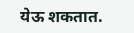येऊ शकतात.